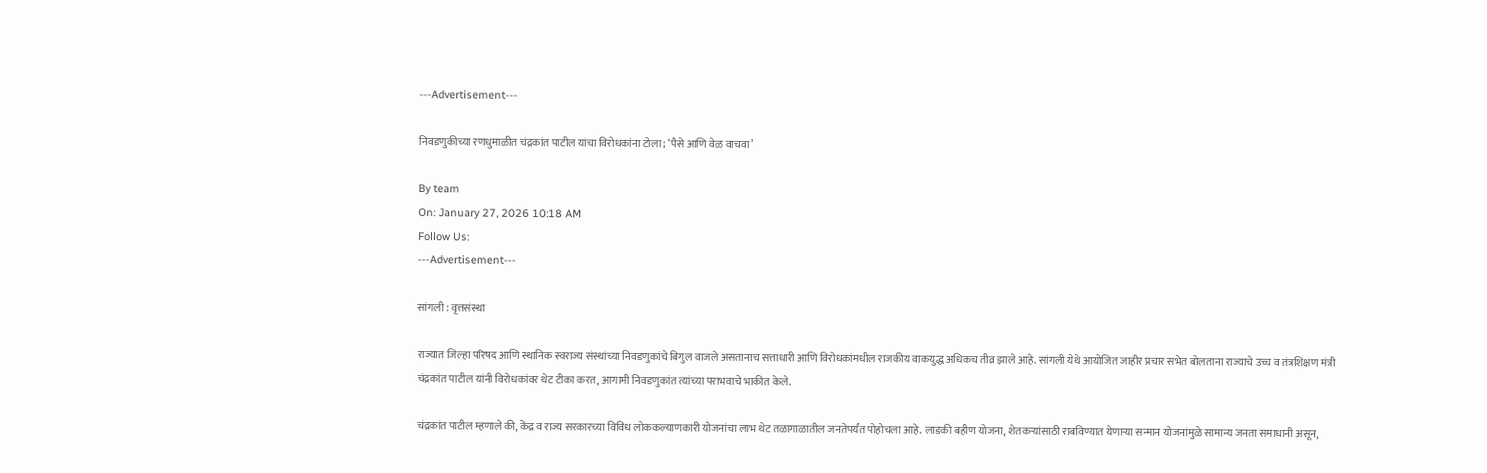---Advertisement---

निवडणुकीच्या रणधुमाळीत चंद्रकांत पाटील यांचा विरोधकांना टोला; ‘पैसे आणि वेळ वाचवा’

By team
On: January 27, 2026 10:18 AM
Follow Us:
---Advertisement---

सांगली : वृत्तसंस्था

राज्यात जिल्हा परिषद आणि स्थानिक स्वराज्य संस्थांच्या निवडणुकांचे बिगुल वाजले असतानाच सत्ताधारी आणि विरोधकांमधील राजकीय वाकयुद्ध अधिकच तीव्र झाले आहे. सांगली येथे आयोजित जाहीर प्रचार सभेत बोलताना राज्याचे उच्च व तंत्रशिक्षण मंत्री चंद्रकांत पाटील यांनी विरोधकांवर थेट टीका करत, आगामी निवडणुकांत त्यांच्या पराभवाचे भाकीत केले.

चंद्रकांत पाटील म्हणाले की, केंद्र व राज्य सरकारच्या विविध लोककल्याणकारी योजनांचा लाभ थेट तळागाळातील जनतेपर्यंत पोहोचला आहे. लाडकी बहीण योजना, शेतकऱ्यांसाठी राबविण्यात येणाऱ्या सन्मान योजनांमुळे सामान्य जनता समाधानी असून,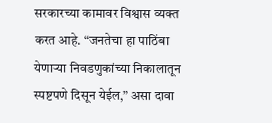सरकारच्या कामावर विश्वास व्यक्त करत आहे. “जनतेचा हा पाठिंबा येणाऱ्या निवडणुकांच्या निकालातून स्पष्टपणे दिसून येईल,” असा दावा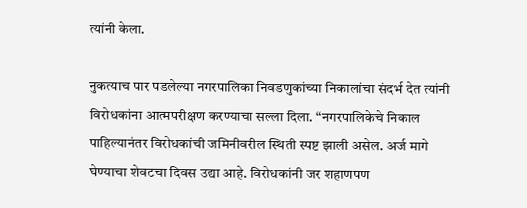त्यांनी केला.

नुकत्याच पार पडलेल्या नगरपालिका निवडणुकांच्या निकालांचा संदर्भ देत त्यांनी विरोधकांना आत्मपरीक्षण करण्याचा सल्ला दिला. “नगरपालिकेचे निकाल पाहिल्यानंतर विरोधकांची जमिनीवरील स्थिती स्पष्ट झाली असेल. अर्ज मागे घेण्याचा शेवटचा दिवस उद्या आहे. विरोधकांनी जर शहाणपण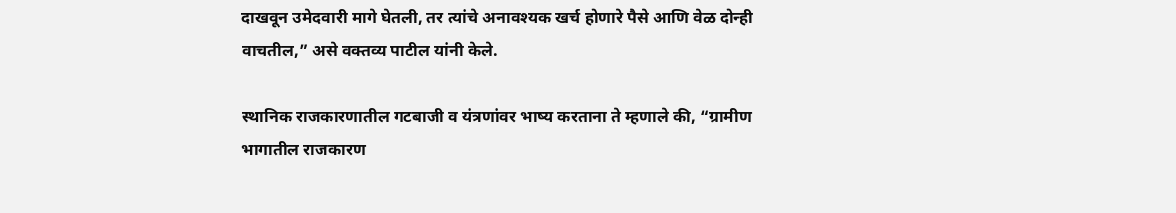दाखवून उमेदवारी मागे घेतली, तर त्यांचे अनावश्यक खर्च होणारे पैसे आणि वेळ दोन्ही वाचतील,” असे वक्तव्य पाटील यांनी केले.

स्थानिक राजकारणातील गटबाजी व यंत्रणांवर भाष्य करताना ते म्हणाले की, “ग्रामीण भागातील राजकारण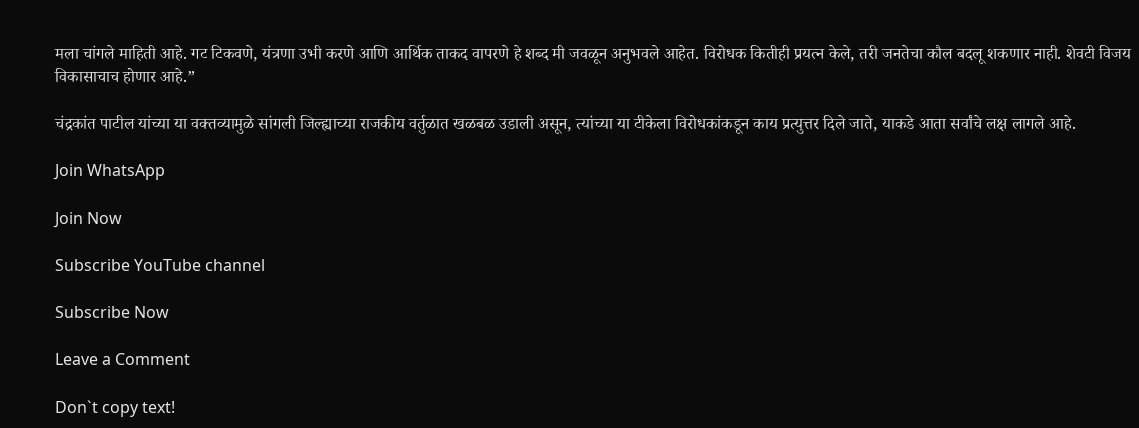मला चांगले माहिती आहे. गट टिकवणे, यंत्रणा उभी करणे आणि आर्थिक ताकद वापरणे हे शब्द मी जवळून अनुभवले आहेत. विरोधक कितीही प्रयत्न केले, तरी जनतेचा कौल बदलू शकणार नाही. शेवटी विजय विकासाचाच होणार आहे.”

चंद्रकांत पाटील यांच्या या वक्तव्यामुळे सांगली जिल्ह्याच्या राजकीय वर्तुळात खळबळ उडाली असून, त्यांच्या या टीकेला विरोधकांकडून काय प्रत्युत्तर दिले जाते, याकडे आता सर्वांचे लक्ष लागले आहे.

Join WhatsApp

Join Now

Subscribe YouTube channel

Subscribe Now

Leave a Comment

Don`t copy text!